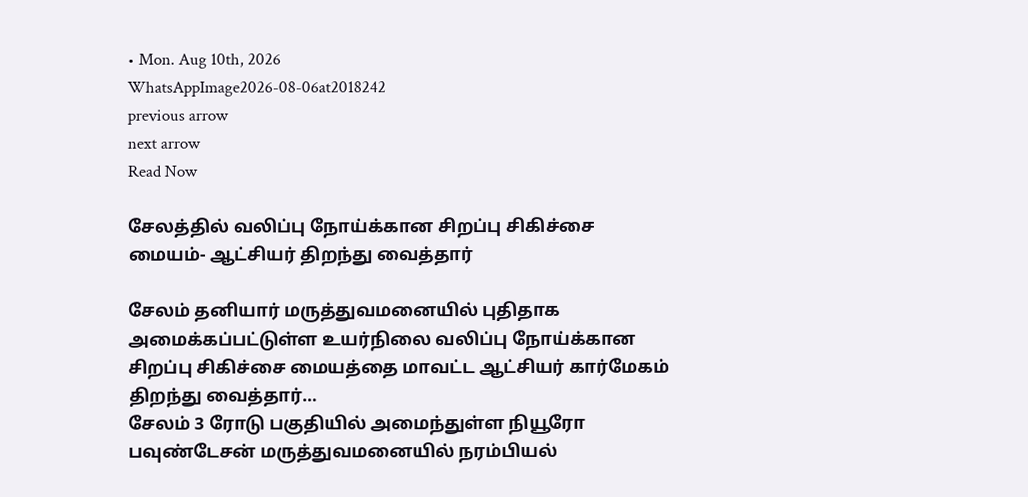• Mon. Aug 10th, 2026
WhatsAppImage2026-08-06at2018242
previous arrow
next arrow
Read Now

சேலத்தில் வலிப்பு நோய்க்கான சிறப்பு சிகிச்சை மையம்- ஆட்சியர் திறந்து வைத்தார்

சேலம் தனியார் மருத்துவமனையில் புதிதாக அமைக்கப்பட்டுள்ள உயர்நிலை வலிப்பு நோய்க்கான சிறப்பு சிகிச்சை மையத்தை மாவட்ட ஆட்சியர் கார்மேகம் திறந்து வைத்தார்…
சேலம் 3 ரோடு பகுதியில் அமைந்துள்ள நியூரோ பவுண்டேசன் மருத்துவமனையில் நரம்பியல்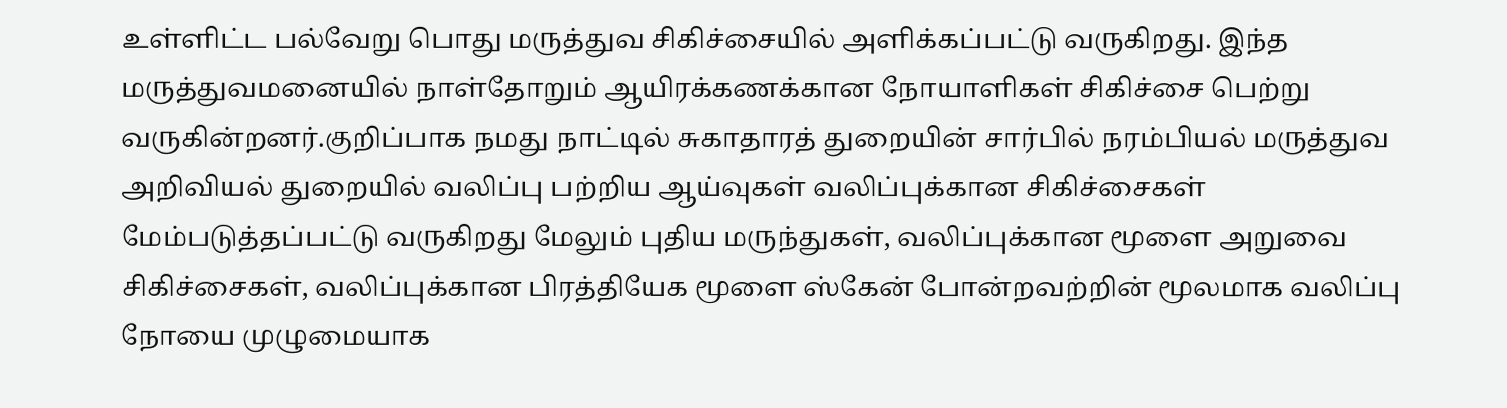உள்ளிட்ட பல்வேறு பொது மருத்துவ சிகிச்சையில் அளிக்கப்பட்டு வருகிறது. இந்த மருத்துவமனையில் நாள்தோறும் ஆயிரக்கணக்கான நோயாளிகள் சிகிச்சை பெற்று வருகின்றனர்.குறிப்பாக நமது நாட்டில் சுகாதாரத் துறையின் சார்பில் நரம்பியல் மருத்துவ அறிவியல் துறையில் வலிப்பு பற்றிய ஆய்வுகள் வலிப்புக்கான சிகிச்சைகள் மேம்படுத்தப்பட்டு வருகிறது மேலும் புதிய மருந்துகள், வலிப்புக்கான மூளை அறுவை சிகிச்சைகள், வலிப்புக்கான பிரத்தியேக மூளை ஸ்கேன் போன்றவற்றின் மூலமாக வலிப்பு நோயை முழுமையாக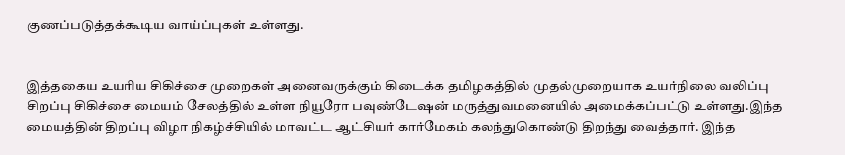குணப்படுத்தக்கூடிய வாய்ப்புகள் உள்ளது.


இத்தகைய உயரிய சிகிச்சை முறைகள் அனைவருக்கும் கிடைக்க தமிழகத்தில் முதல்முறையாக உயர்நிலை வலிப்பு சிறப்பு சிகிச்சை மையம் சேலத்தில் உள்ள நியூரோ பவுண்டேஷன் மருத்துவமனையில் அமைக்கப்பட்டு உள்ளது.இந்த மையத்தின் திறப்பு விழா நிகழ்ச்சியில் மாவட்ட ஆட்சியர் கார்மேகம் கலந்துகொண்டு திறந்து வைத்தார். இந்த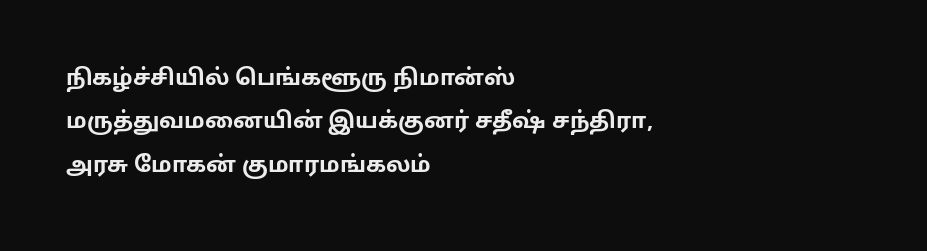நிகழ்ச்சியில் பெங்களூரு நிமான்ஸ் மருத்துவமனையின் இயக்குனர் சதீஷ் சந்திரா, அரசு மோகன் குமாரமங்கலம்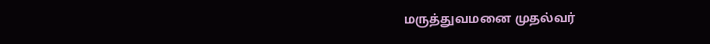மருத்துவமனை முதல்வர்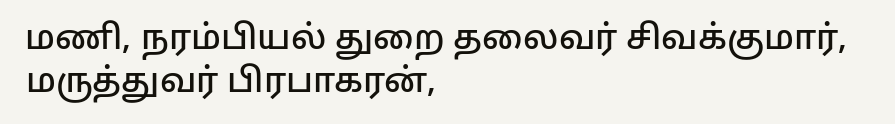மணி, நரம்பியல் துறை தலைவர் சிவக்குமார், மருத்துவர் பிரபாகரன்,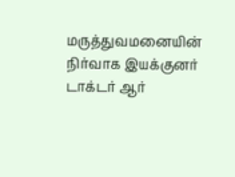மருத்துவமனையின் நிர்வாக இயக்குனர் டாக்டர் ஆர்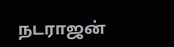நடராஜன்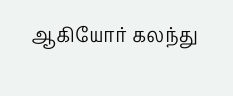ஆகியோர் கலந்து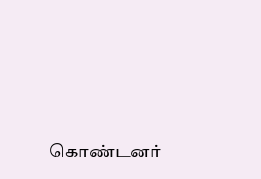கொண்டனர்